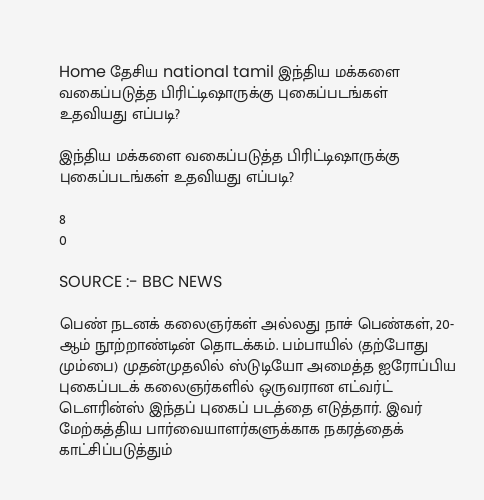Home தேசிய national tamil இந்திய மக்களை வகைப்படுத்த பிரிட்டிஷாருக்கு புகைப்படங்கள் உதவியது எப்படி?

இந்திய மக்களை வகைப்படுத்த பிரிட்டிஷாருக்கு புகைப்படங்கள் உதவியது எப்படி?

8
0

SOURCE :- BBC NEWS

பெண் நடனக் கலைஞர்கள் அல்லது நாச் பெண்கள், 20-ஆம் நூற்றாண்டின் தொடக்கம். பம்பாயில் (தற்போது மும்பை) முதன்முதலில் ஸ்டுடியோ அமைத்த ஐரோப்பிய புகைப்படக் கலைஞர்களில் ஒருவரான எட்வர்ட் டௌரின்ஸ் இந்தப் புகைப் படத்தை எடுத்தார். இவர் மேற்கத்திய பார்வையாளர்களுக்காக நகரத்தைக் காட்சிப்படுத்தும்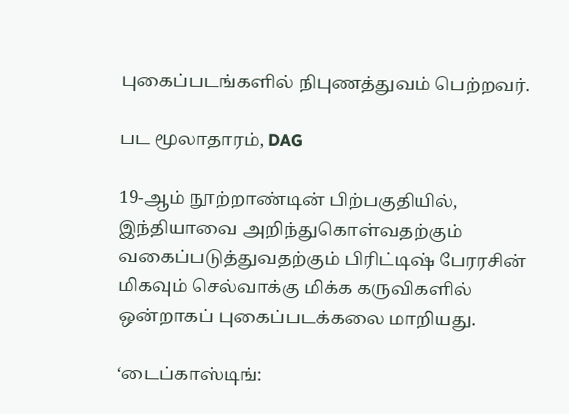புகைப்படங்களில் நிபுணத்துவம் பெற்றவர்.

பட மூலாதாரம், DAG

19-ஆம் நூற்றாண்டின் பிற்பகுதியில், இந்தியாவை அறிந்துகொள்வதற்கும் வகைப்படுத்துவதற்கும் பிரிட்டிஷ் பேரரசின் மிகவும் செல்வாக்கு மிக்க கருவிகளில் ஒன்றாகப் புகைப்படக்கலை மாறியது.

‘டைப்காஸ்டிங்: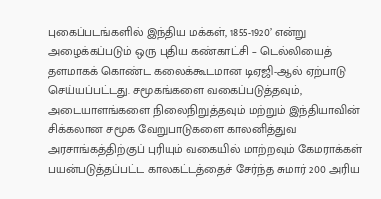புகைப்படங்களில் இந்திய மக்கள், 1855-1920’ என்று அழைக்கப்படும் ஒரு புதிய கண்காட்சி – டெல்லியைத் தளமாகக் கொண்ட கலைக்கூடமான டிஏஜி-ஆல் ஏற்பாடு செய்யப்பட்டது. சமூகங்களை வகைப்படுத்தவும், அடையாளங்களை நிலைநிறுத்தவும் மற்றும் இந்தியாவின் சிக்கலான சமூக வேறுபாடுகளை காலனித்துவ அரசாங்கத்திற்குப் புரியும் வகையில் மாற்றவும் கேமராக்கள் பயன்படுத்தப்பட்ட காலகட்டத்தைச் சேர்ந்த சுமார் 200 அரிய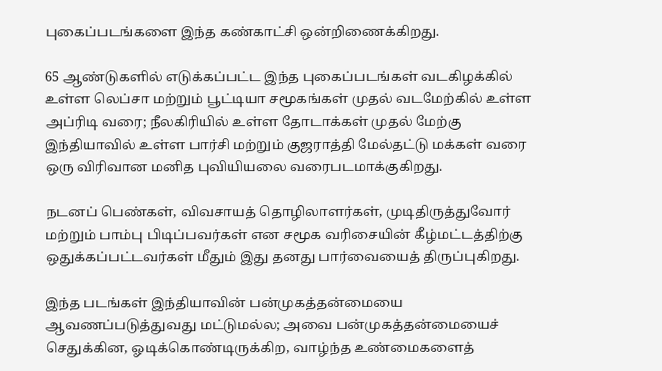புகைப்படங்களை இந்த கண்காட்சி ஒன்றிணைக்கிறது.

65 ஆண்டுகளில் எடுக்கப்பட்ட இந்த புகைப்படங்கள் வடகிழக்கில் உள்ள லெப்சா மற்றும் பூட்டியா சமூகங்கள் முதல் வடமேற்கில் உள்ள அப்ரிடி வரை; நீலகிரியில் உள்ள தோடாக்கள் முதல் மேற்கு இந்தியாவில் உள்ள பார்சி மற்றும் குஜராத்தி மேல்தட்டு மக்கள் வரை ஒரு விரிவான மனித புவியியலை வரைபடமாக்குகிறது.

நடனப் பெண்கள், விவசாயத் தொழிலாளர்கள், முடிதிருத்துவோர் மற்றும் பாம்பு பிடிப்பவர்கள் என சமூக வரிசையின் கீழ்மட்டத்திற்கு ஒதுக்கப்பட்டவர்கள் மீதும் இது தனது பார்வையைத் திருப்புகிறது.

இந்த படங்கள் இந்தியாவின் பன்முகத்தன்மையை ஆவணப்படுத்துவது மட்டுமல்ல; அவை பன்முகத்தன்மையைச் செதுக்கின, ஓடிக்கொண்டிருக்கிற, வாழ்ந்த உண்மைகளைத்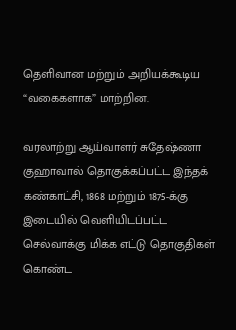தெளிவான மற்றும் அறியக்கூடிய “வகைகளாக” மாற்றின.

வரலாற்று ஆய்வாளர் சுதேஷ்ணா குஹாவால் தொகுக்கப்பட்ட இந்தக் கண்காட்சி, 1868 மற்றும் 1875-க்கு இடையில் வெளியிடப்பட்ட செல்வாக்கு மிக்க எட்டு தொகுதிகள் கொண்ட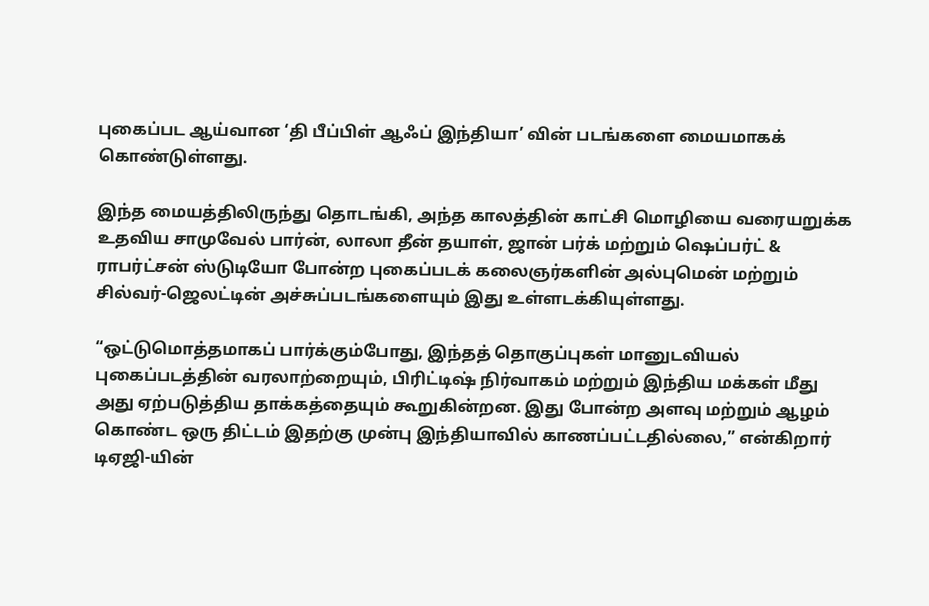புகைப்பட ஆய்வான ‘தி பீப்பிள் ஆஃப் இந்தியா’ வின் படங்களை மையமாகக் கொண்டுள்ளது.

இந்த மையத்திலிருந்து தொடங்கி, அந்த காலத்தின் காட்சி மொழியை வரையறுக்க உதவிய சாமுவேல் பார்ன், லாலா தீன் தயாள், ஜான் பர்க் மற்றும் ஷெப்பர்ட் & ராபர்ட்சன் ஸ்டுடியோ போன்ற புகைப்படக் கலைஞர்களின் அல்புமென் மற்றும் சில்வர்-ஜெலட்டின் அச்சுப்படங்களையும் இது உள்ளடக்கியுள்ளது.

“ஒட்டுமொத்தமாகப் பார்க்கும்போது, இந்தத் தொகுப்புகள் மானுடவியல் புகைப்படத்தின் வரலாற்றையும், பிரிட்டிஷ் நிர்வாகம் மற்றும் இந்திய மக்கள் மீது அது ஏற்படுத்திய தாக்கத்தையும் கூறுகின்றன. இது போன்ற அளவு மற்றும் ஆழம் கொண்ட ஒரு திட்டம் இதற்கு முன்பு இந்தியாவில் காணப்பட்டதில்லை,” என்கிறார் டிஏஜி-யின்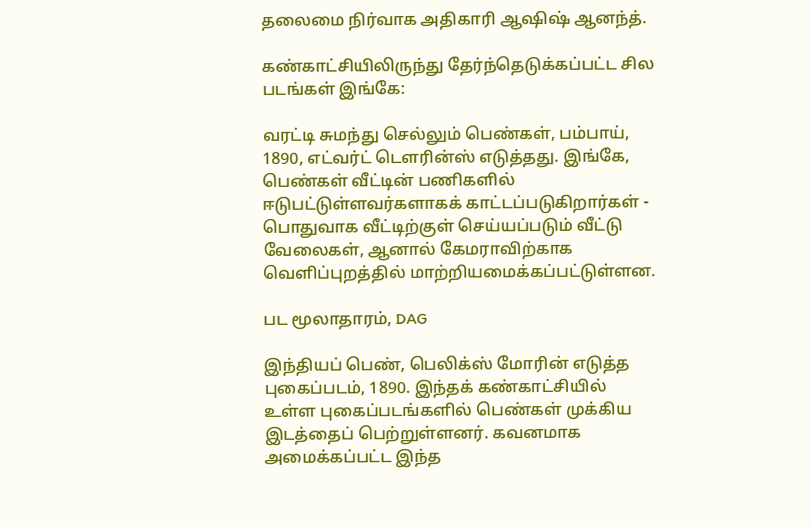தலைமை நிர்வாக அதிகாரி ஆஷிஷ் ஆனந்த்.

கண்காட்சியிலிருந்து தேர்ந்தெடுக்கப்பட்ட சில படங்கள் இங்கே:

வரட்டி சுமந்து செல்லும் பெண்கள், பம்பாய், 1890, எட்வர்ட் டௌரின்ஸ் எடுத்தது. இங்கே, பெண்கள் வீட்டின் பணிகளில் ஈடுபட்டுள்ளவர்களாகக் காட்டப்படுகிறார்கள் - பொதுவாக வீட்டிற்குள் செய்யப்படும் வீட்டு வேலைகள், ஆனால் கேமராவிற்காக வெளிப்புறத்தில் மாற்றியமைக்கப்பட்டுள்ளன.

பட மூலாதாரம், DAG

இந்தியப் பெண், பெலிக்ஸ் மோரின் எடுத்த புகைப்படம், 1890. இந்தக் கண்காட்சியில் உள்ள புகைப்படங்களில் பெண்கள் முக்கிய இடத்தைப் பெற்றுள்ளனர். கவனமாக அமைக்கப்பட்ட இந்த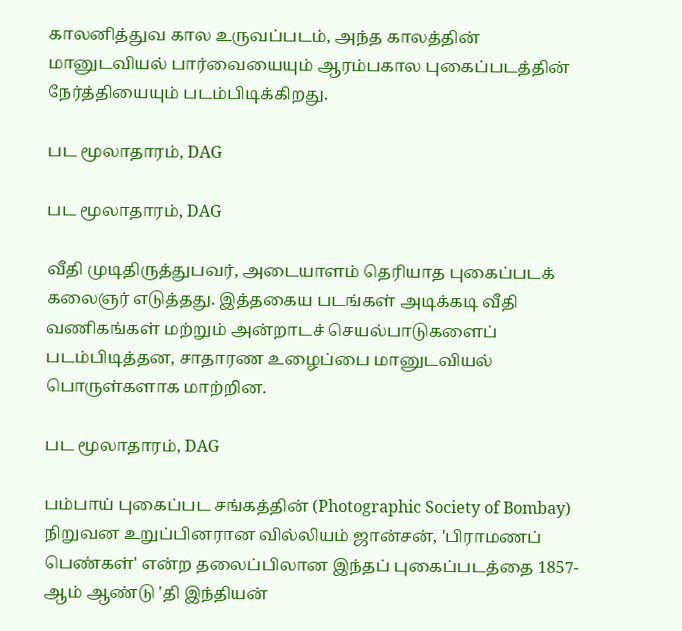காலனித்துவ கால உருவப்படம், அந்த காலத்தின் மானுடவியல் பார்வையையும் ஆரம்பகால புகைப்படத்தின் நேர்த்தியையும் படம்பிடிக்கிறது.

பட மூலாதாரம், DAG

பட மூலாதாரம், DAG

வீதி முடிதிருத்துபவர், அடையாளம் தெரியாத புகைப்படக் கலைஞர் எடுத்தது. இத்தகைய படங்கள் அடிக்கடி வீதி வணிகங்கள் மற்றும் அன்றாடச் செயல்பாடுகளைப் படம்பிடித்தன, சாதாரண உழைப்பை மானுடவியல் பொருள்களாக மாற்றின.

பட மூலாதாரம், DAG

பம்பாய் புகைப்பட சங்கத்தின் (Photographic Society of Bombay) நிறுவன உறுப்பினரான வில்லியம் ஜான்சன், 'பிராமணப் பெண்கள்' என்ற தலைப்பிலான இந்தப் புகைப்படத்தை 1857-ஆம் ஆண்டு 'தி இந்தியன்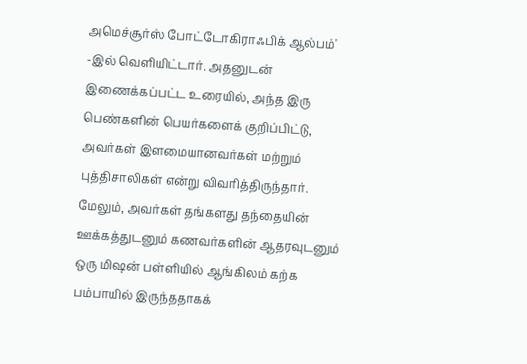அமெச்சூர்ஸ் போட்டோகிராஃபிக் ஆல்பம்' -இல் வெளியிட்டார். அதனுடன் இணைக்கப்பட்ட உரையில், அந்த இரு பெண்களின் பெயர்களைக் குறிப்பிட்டு, அவர்கள் இளமையானவர்கள் மற்றும் புத்திசாலிகள் என்று விவரித்திருந்தார். மேலும், அவர்கள் தங்களது தந்தையின் ஊக்கத்துடனும் கணவர்களின் ஆதரவுடனும் ஒரு மிஷன் பள்ளியில் ஆங்கிலம் கற்க பம்பாயில் இருந்ததாகக்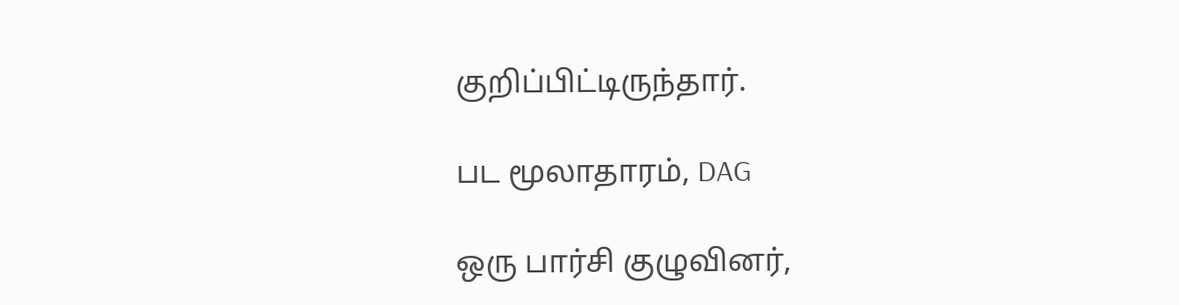குறிப்பிட்டிருந்தார்.

பட மூலாதாரம், DAG

ஒரு பார்சி குழுவினர்,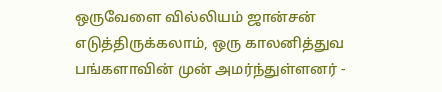ஒருவேளை வில்லியம் ஜான்சன் எடுத்திருக்கலாம், ஒரு காலனித்துவ பங்களாவின் முன் அமர்ந்துள்ளனர் -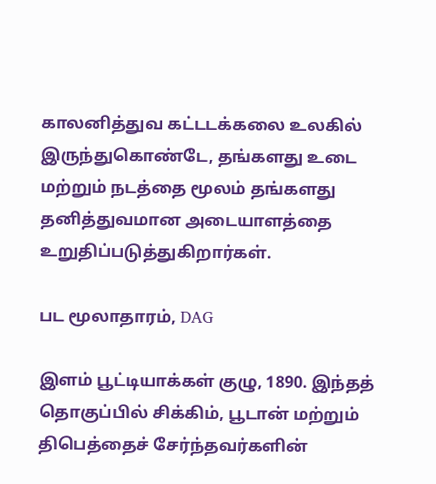காலனித்துவ கட்டடக்கலை உலகில் இருந்துகொண்டே, தங்களது உடை மற்றும் நடத்தை மூலம் தங்களது தனித்துவமான அடையாளத்தை உறுதிப்படுத்துகிறார்கள்.

பட மூலாதாரம், DAG

இளம் பூட்டியாக்கள் குழு, 1890. இந்தத் தொகுப்பில் சிக்கிம், பூடான் மற்றும் திபெத்தைச் சேர்ந்தவர்களின்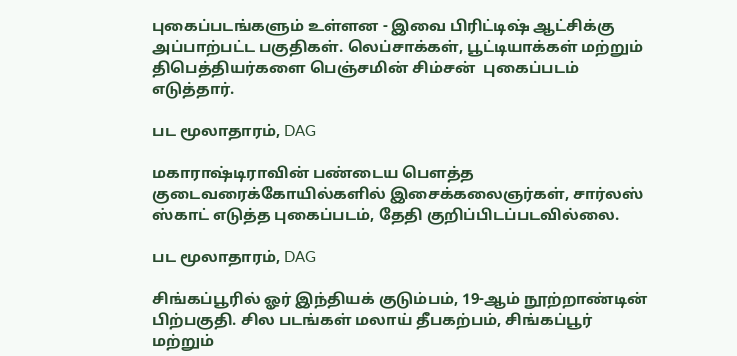புகைப்படங்களும் உள்ளன - இவை பிரிட்டிஷ் ஆட்சிக்கு அப்பாற்பட்ட பகுதிகள். லெப்சாக்கள், பூட்டியாக்கள் மற்றும் திபெத்தியர்களை பெஞ்சமின் சிம்சன்  புகைப்படம் எடுத்தார்.

பட மூலாதாரம், DAG

மகாராஷ்டிராவின் பண்டைய பௌத்த குடைவரைக்கோயில்களில் இசைக்கலைஞர்கள், சார்லஸ் ஸ்காட் எடுத்த புகைப்படம், தேதி குறிப்பிடப்படவில்லை.

பட மூலாதாரம், DAG

சிங்கப்பூரில் ஓர் இந்தியக் குடும்பம், 19-ஆம் நூற்றாண்டின் பிற்பகுதி. சில படங்கள் மலாய் தீபகற்பம், சிங்கப்பூர் மற்றும்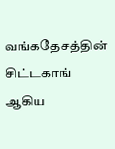வங்கதேசத்தின் சிட்டகாங் ஆகிய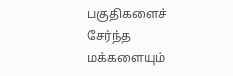பகுதிகளைச் சேர்ந்த மக்களையும்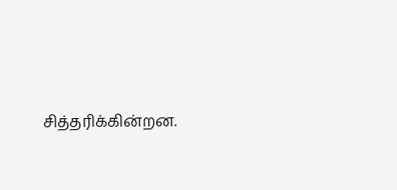சித்தரிக்கின்றன.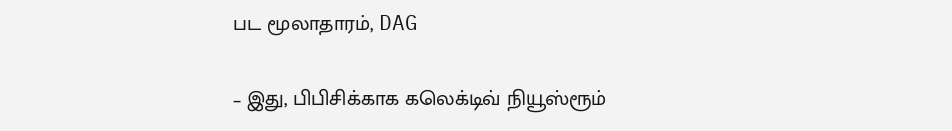பட மூலாதாரம், DAG

– இது, பிபிசிக்காக கலெக்டிவ் நியூஸ்ரூம்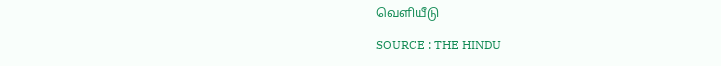வெளியீடு

SOURCE : THE HINDU